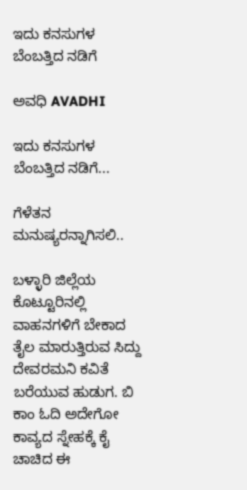ಇದು ಕನಸುಗಳ ಬೆಂಬತ್ತಿದ ನಡಿಗೆ‍

ಅವಧಿ AVADHI

ಇದು ಕನಸುಗಳ ಬೆಂಬತ್ತಿದ ನಡಿಗೆ...

ಗೆಳೆತನ ಮನುಷ್ಯರನ್ನಾಗಿಸಲಿ..

ಬಳ್ಳಾರಿ ಜಿಲ್ಲೆಯ ಕೊಟ್ಟೂರಿನಲ್ಲಿ ವಾಹನಗಳಿಗೆ ಬೇಕಾದ ತೈಲ ಮಾರುತ್ತಿರುವ ಸಿದ್ದು ದೇವರಮನಿ ಕವಿತೆ ಬರೆಯುವ ಹುಡುಗ. ಬಿ ಕಾಂ ಓದಿ ಅದೇಗೋ ಕಾವ್ಯದ ಸ್ನೇಹಕ್ಕೆ ಕೈ ಚಾಚಿದ ಈ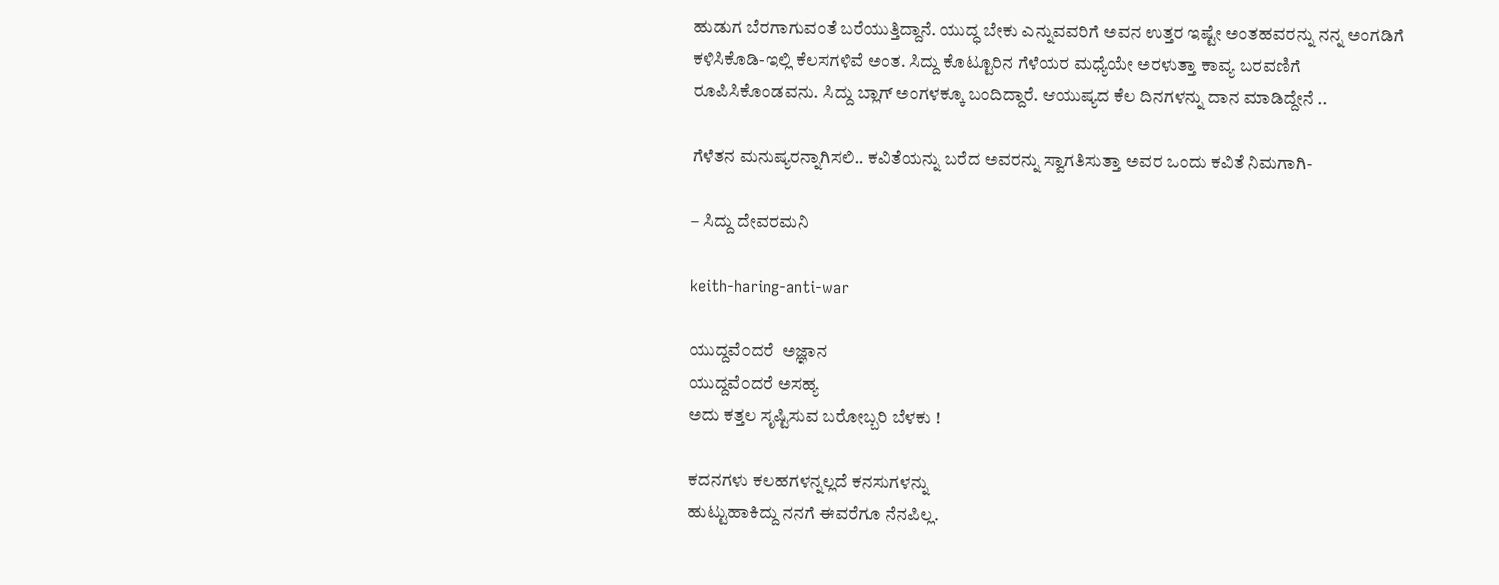ಹುಡುಗ ಬೆರಗಾಗುವಂತೆ ಬರೆಯುತ್ತಿದ್ದಾನೆ. ಯುದ್ಧ ಬೇಕು ಎನ್ನುವವರಿಗೆ ಅವನ ಉತ್ತರ ಇಷ್ಟೇ ಅಂತಹವರನ್ನು ನನ್ನ ಅಂಗಡಿಗೆ ಕಳಿಸಿಕೊಡಿ-ಇಲ್ಲಿ ಕೆಲಸಗಳಿವೆ ಅಂತ. ಸಿದ್ದು ಕೊಟ್ಟೂರಿನ ಗೆಳೆಯರ ಮಧ್ಯೆಯೇ ಅರಳುತ್ತಾ ಕಾವ್ಯ ಬರವಣಿಗೆ ರೂಪಿಸಿಕೊಂಡವನು. ಸಿದ್ದು ಬ್ಲಾಗ್ ಅಂಗಳಕ್ಕೂ ಬಂದಿದ್ದಾರೆ. ಆಯುಷ್ಯದ ಕೆಲ ದಿನಗಳನ್ನು ದಾನ ಮಾಡಿದ್ದೇನೆ ..

ಗೆಳೆತನ ಮನುಷ್ಯರನ್ನಾಗಿಸಲಿ.. ಕವಿತೆಯನ್ನು ಬರೆದ ಅವರನ್ನು ಸ್ವಾಗತಿಸುತ್ತಾ ಅವರ ಒಂದು ಕವಿತೆ ನಿಮಗಾಗಿ-

– ಸಿದ್ದು ದೇವರಮನಿ

keith-haring-anti-war

ಯುದ್ದವೆ೦ದರೆ  ಅಜ್ಞಾನ
ಯುದ್ದವೆ೦ದರೆ ಅಸಹ್ಯ
ಅದು ಕತ್ತಲ ಸೃಷ್ಟಿಸುವ ಬರೋಬ್ಬರಿ ಬೆಳಕು !

ಕದನಗಳು ಕಲಹಗಳನ್ನಲ್ಲದೆ ಕನಸುಗಳನ್ನು
ಹುಟ್ಟುಹಾಕಿದ್ದು ನನಗೆ ಈವರೆಗೂ ನೆನಪಿಲ್ಲ.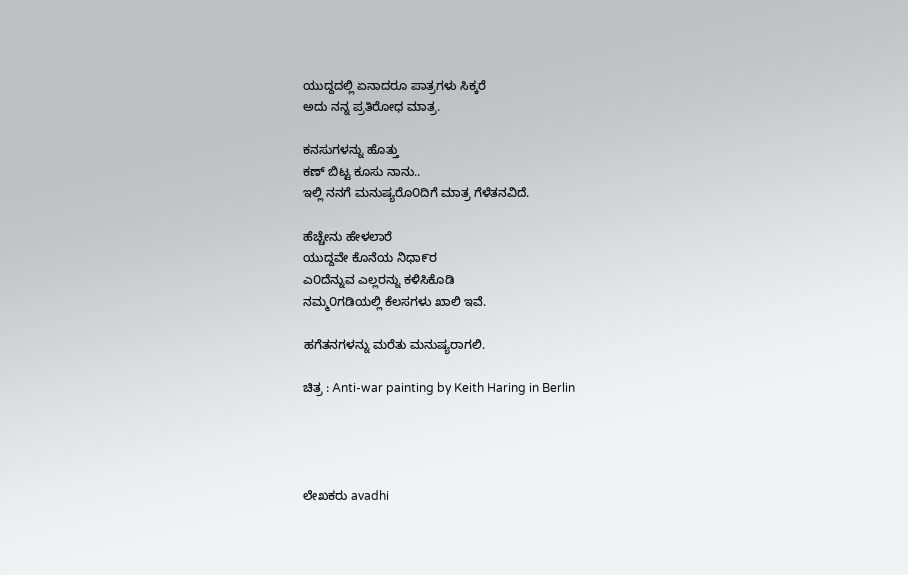ಯುದ್ದದಲ್ಲಿ ಏನಾದರೂ ಪಾತ್ರಗಳು ಸಿಕ್ಕರೆ
ಅದು ನನ್ನ ಪ್ರತಿರೋಧ ಮಾತ್ರ.

ಕನಸುಗಳನ್ನು ಹೊತ್ತು
ಕಣ್ ಬಿಟ್ಟ ಕೂಸು ನಾನು..
ಇಲ್ಲಿ ನನಗೆ ಮನುಷ್ಯರೊ೦ದಿಗೆ ಮಾತ್ರ ಗೆಳೆತನವಿದೆ.

ಹೆಚ್ಚೇನು ಹೇಳಲಾರೆ
ಯುದ್ದವೇ ಕೊನೆಯ ನಿಧಾ೯ರ
ಎ೦ದೆನ್ನುವ ಎಲ್ಲರನ್ನು ಕಳಿಸಿಕೊಡಿ
ನಮ್ಮ೦ಗಡಿಯಲ್ಲಿ ಕೆಲಸಗಳು ಖಾಲಿ ಇವೆ.

ಹಗೆತನಗಳನ್ನು ಮರೆತು ಮನುಷ್ಯರಾಗಲಿ.

ಚಿತ್ರ : Anti-war painting by Keith Haring in Berlin




ಲೇಖಕರು avadhi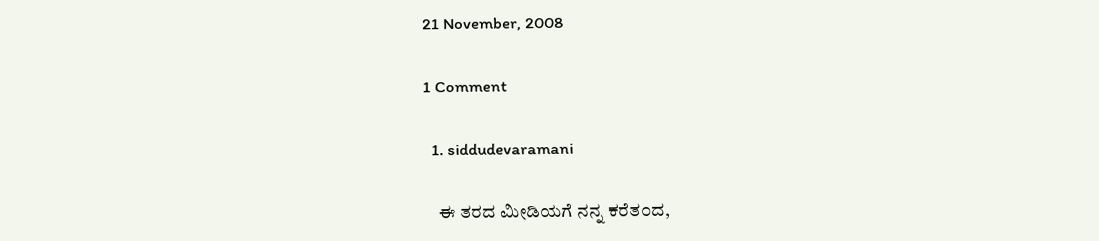21 November, 2008

1 Comment

  1. siddudevaramani

    ಈ ತರದ ಮೀಡಿಯಗೆ ನನ್ನ ಕರೆತ೦ದ,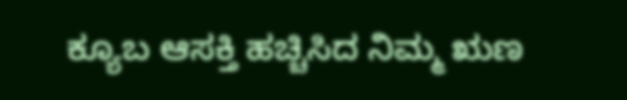ಕ್ಯೂಬ ಆಸಕ್ತಿ ಹಚ್ಚಿಸಿದ ನಿಮ್ಮ ಋಣ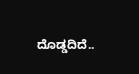ದೊಡ್ಡದಿದೆ..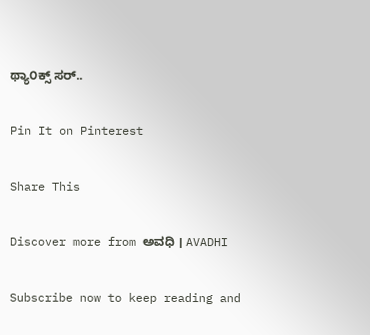ಥ್ಯಾ೦ಕ್ಸ್ ಸರ್..

Pin It on Pinterest

Share This

Discover more from ಅವಧಿ । AVADHI

Subscribe now to keep reading and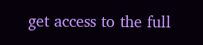get access to the full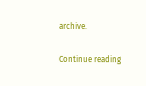archive.

Continue reading